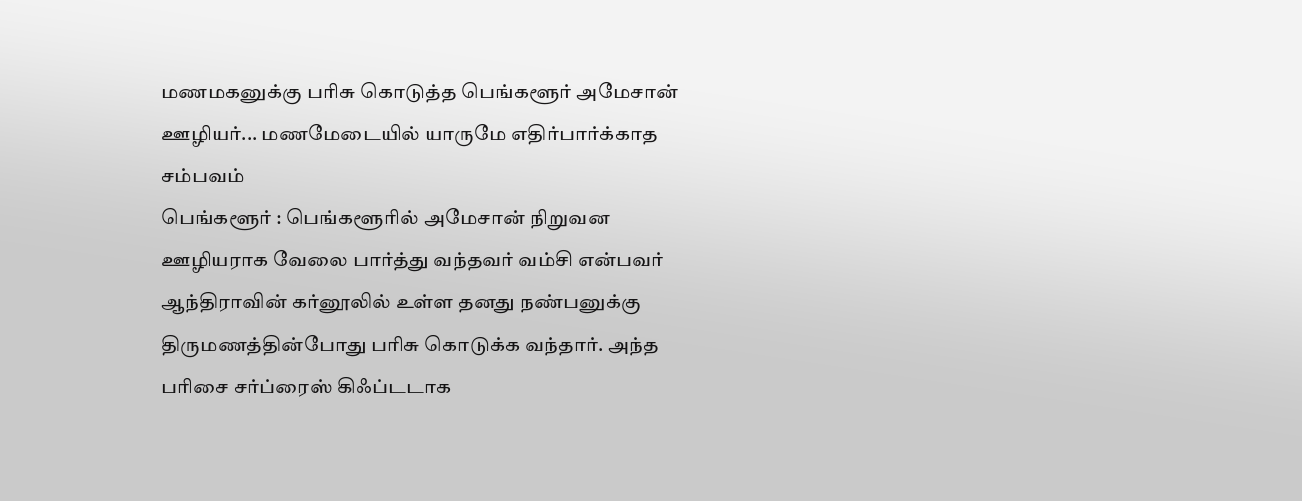மணமகனுக்கு பரிசு கொடுத்த பெங்களூர் அமேசான் ஊழியர்... மணமேடையில் யாருமே எதிர்பார்க்காத சம்பவம்
பெங்களூர் : பெங்களூரில் அமேசான் நிறுவன ஊழியராக வேலை பார்த்து வந்தவர் வம்சி என்பவர் ஆந்திராவின் கர்னூலில் உள்ள தனது நண்பனுக்கு திருமணத்தின்போது பரிசு கொடுக்க வந்தார். அந்த பரிசை சர்ப்ரைஸ் கிஃப்டடாக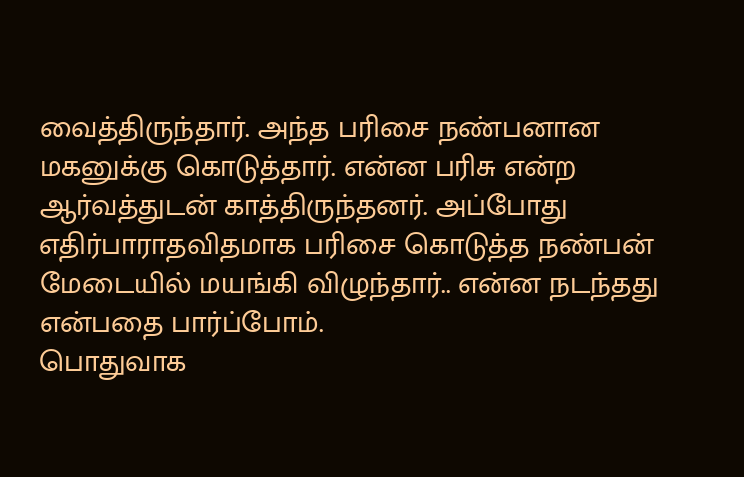வைத்திருந்தார். அந்த பரிசை நண்பனான மகனுக்கு கொடுத்தார். என்ன பரிசு என்ற ஆர்வத்துடன் காத்திருந்தனர். அப்போது எதிர்பாராதவிதமாக பரிசை கொடுத்த நண்பன் மேடையில் மயங்கி விழுந்தார்.. என்ன நடந்தது என்பதை பார்ப்போம்.
பொதுவாக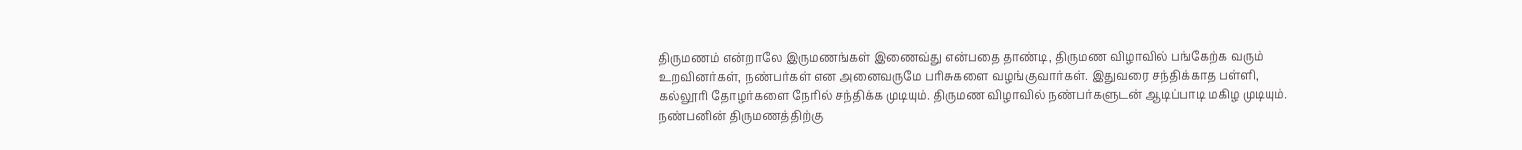திருமணம் என்றாலே இருமணங்கள் இணைவ்து என்பதை தாண்டி, திருமண விழாவில் பங்கேற்க வரும் உறவினர்கள், நண்பர்கள் என அனைவருமே பரிசுகளை வழங்குவார்கள். இதுவரை சந்திக்காத பள்ளி, கல்லூரி தோழர்களை நேரில் சந்திக்க முடியும். திருமண விழாவில் நண்பர்களுடன் ஆடிப்பாடி மகிழ முடியும். நண்பனின் திருமணத்திற்கு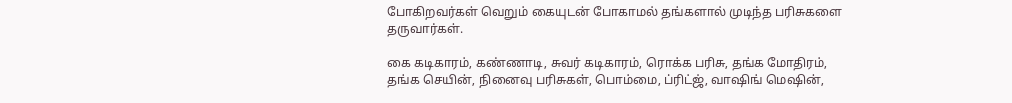போகிறவர்கள் வெறும் கையுடன் போகாமல் தங்களால் முடிந்த பரிசுகளை தருவார்கள்.

கை கடிகாரம், கண்ணாடி, சுவர் கடிகாரம், ரொக்க பரிசு, தங்க மோதிரம், தங்க செயின், நினைவு பரிசுகள், பொம்மை, ப்ரிட்ஜ், வாஷிங் மெஷின்,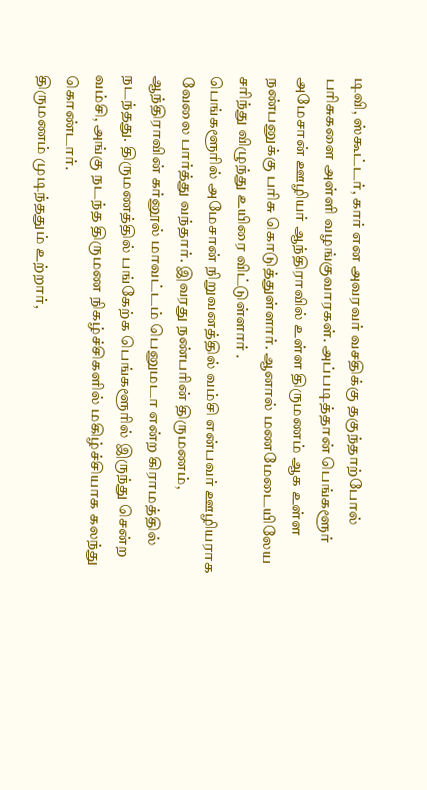டிவி, ஸ்கூட்டர், கார் என அவரவர் வசதிக்கு தகுந்தாற்போல் பரிசுகளை அள்ளி வழங்குவாரகள். அப்படித்தான் பெங்களூர் அமேசான் ஊழியர் ஆந்திராவில் உள்ள திருமணம் ஆக உள்ள நண்பனுக்கு பரிசு கொடுத்துள்ளார். ஆனால் மணமேடையிலேய சரிந்து விழுந்து உயிரை விட்டுள்ளார் .
பெங்களூரில் அமேசான் நிறுவனத்தில் வம்சி என்பவர் ஊழியராக வேலை பார்த்து வந்தார். இவரது நண்பரின் திருமணம், ஆந்திராவின் கர்னூல் மாவட்டம் பெனுமடா என்ற கிராமத்தில் நடந்தது. திருமணத்தில் பங்கேற்க பெங்களூரில் இருந்து சென்ற வம்சி, அங்கு நடந்த திருமண நிகழ்ச்சிகளில் மகிழ்ச்சியாக கலந்து கொண்டார்.
திருமணம் முடிந்ததும் உற்றார்,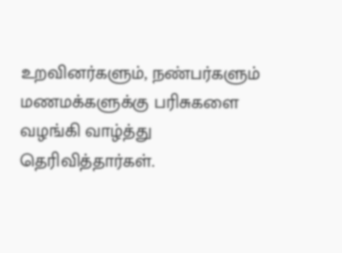உறவினர்களும், நண்பர்களும் மணமக்களுக்கு பரிசுகளை வழங்கி வாழ்த்து தெரிவித்தார்கள்.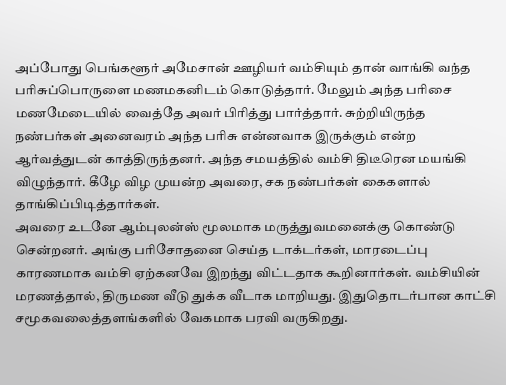அப்போது பெங்களூர் அமேசான் ஊழியர் வம்சியும் தான் வாங்கி வந்த பரிசுப்பொருளை மணமகனிடம் கொடுத்தார். மேலும் அந்த பரிசை மணமேடையில் வைத்தே அவர் பிரித்து பார்த்தார். சுற்றியிருந்த நண்பர்கள் அனைவரம் அந்த பரிசு என்னவாக இருக்கும் என்ற ஆர்வத்துடன் காத்திருந்தனர். அந்த சமயத்தில் வம்சி திடீரென மயங்கி விழுந்தார். கீழே விழ முயன்ற அவரை, சக நண்பர்கள் கைகளால் தாங்கிப்பிடித்தார்கள்.
அவரை உடனே ஆம்புலன்ஸ் மூலமாக மருத்துவமனைக்கு கொண்டு சென்றனர். அங்கு பரிசோதனை செய்த டாக்டர்கள், மாரடைப்பு காரணமாக வம்சி ஏற்கனவே இறந்து விட்டதாக கூறினார்கள். வம்சியின் மரணத்தால், திருமண வீடு துக்க வீடாக மாறியது. இதுதொடர்பான காட்சி சமூகவலைத்தளங்களில் வேகமாக பரவி வருகிறது.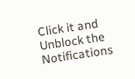Click it and Unblock the Notifications